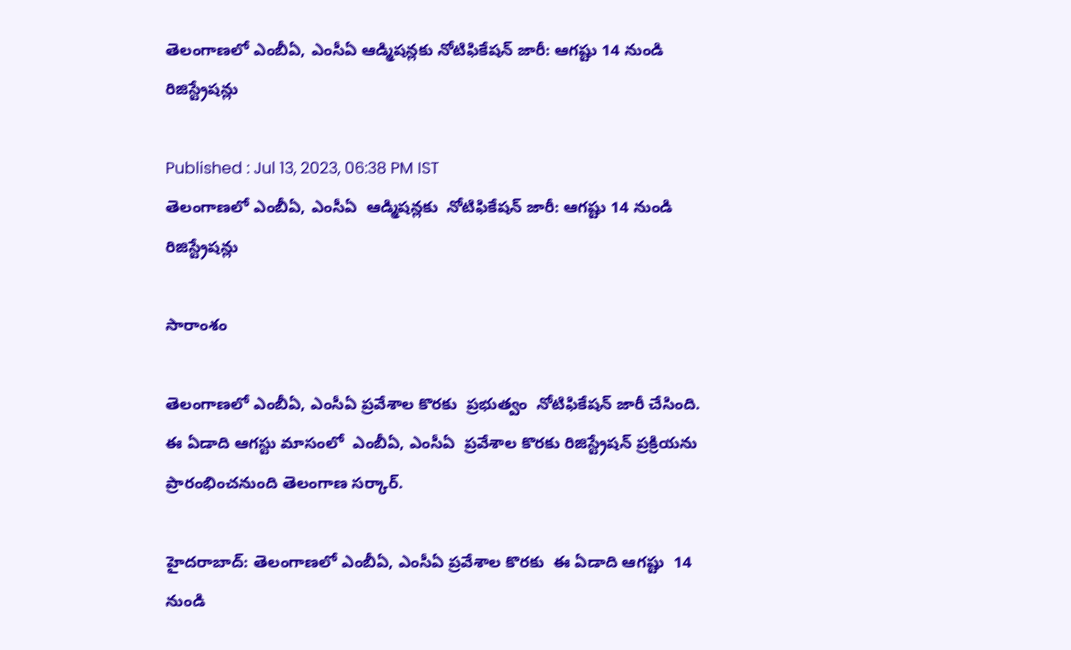తెలంగాణలో ఎంబీఏ, ఎంసీఏ ఆడ్మిషన్లకు నోటిఫికేషన్ జారీ: ఆగష్టు 14 నుండి రిజిస్ట్రేషన్లు

Published : Jul 13, 2023, 06:38 PM IST
తెలంగాణలో ఎంబీఏ, ఎంసీఏ  ఆడ్మిషన్లకు  నోటిఫికేషన్ జారీ: ఆగష్టు 14 నుండి రిజిస్ట్రేషన్లు

సారాంశం

తెలంగాణలో ఎంబీఏ, ఎంసీఏ ప్రవేశాల కొరకు  ప్రభుత్వం  నోటిఫికేషన్ జారీ చేసింది.  ఈ ఏడాది ఆగస్టు మాసంలో  ఎంబీఏ, ఎంసీఏ  ప్రవేశాల కొరకు రిజిస్ట్రేషన్ ప్రక్రియను  ప్రారంభించనుంది తెలంగాణ సర్కార్.

హైదరాబాద్: తెలంగాణలో ఎంబీఏ, ఎంసీఏ ప్రవేశాల కొరకు  ఈ ఏడాది ఆగష్టు  14 నుండి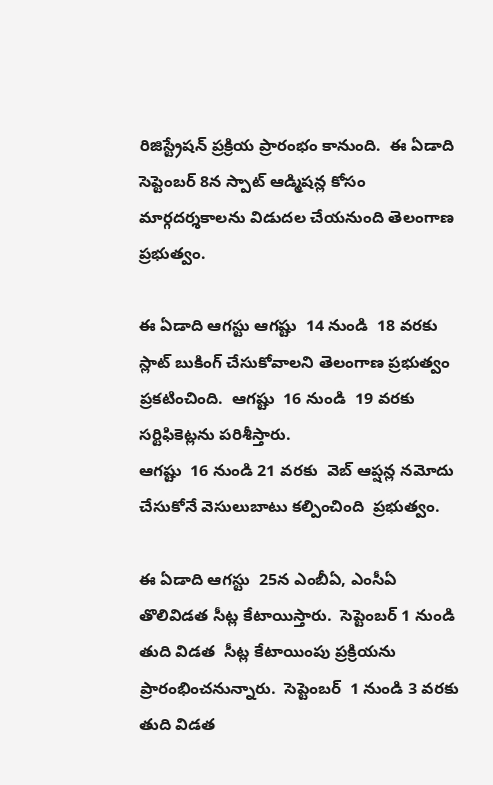రిజిస్ట్రేషన్ ప్రక్రియ ప్రారంభం కానుంది.  ఈ ఏడాది సెప్టెంబర్ 8న స్పాట్ ఆడ్మిషన్ల కోసం మార్గదర్శకాలను విడుదల చేయనుంది తెలంగాణ ప్రభుత్వం.

ఈ ఏడాది ఆగస్టు ఆగష్టు  14 నుండి  18 వరకు  స్లాట్ బుకింగ్ చేసుకోవాలని తెలంగాణ ప్రభుత్వం  ప్రకటించింది.  ఆగష్టు  16 నుండి  19 వరకు  సర్టిఫికెట్లను పరిశీస్తారు.
ఆగష్టు  16 నుండి 21 వరకు  వెబ్ ఆప్షన్ల నమోదు చేసుకోనే వెసులుబాటు కల్పించింది  ప్రభుత్వం.

ఈ ఏడాది ఆగస్టు  25న ఎంబీఏ, ఎంసీఏ తొలివిడత సీట్ల కేటాయిస్తారు.  సెప్టెంబర్ 1 నుండి తుది విడత  సీట్ల కేటాయింపు ప్రక్రియను ప్రారంభించనున్నారు.  సెప్టెంబర్  1 నుండి 3 వరకు తుది విడత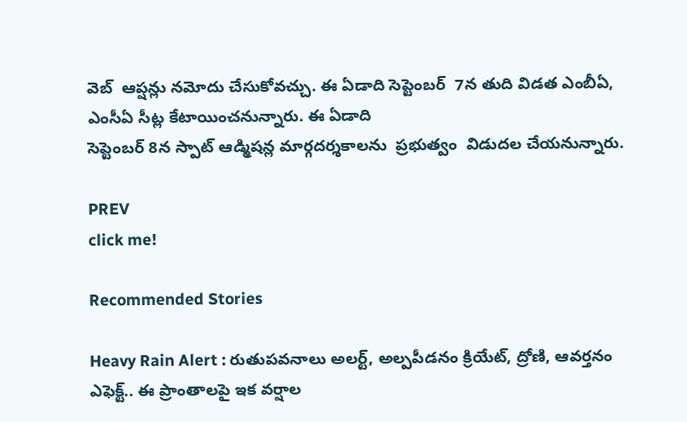వెబ్  ఆప్షన్లు నమోదు చేసుకోవచ్చు. ఈ ఏడాది సెప్టెంబర్  7న తుది విడత ఎంబీఏ, ఎంసీఏ సీట్ల కేటాయించనున్నారు. ఈ ఏడాది
సెప్టెంబర్ 8న స్పాట్ ఆడ్మిషన్ల మార్గదర్శకాలను  ప్రభుత్వం  విడుదల చేయనున్నారు.

PREV
click me!

Recommended Stories

Heavy Rain Alert : రుతుపవనాలు అలర్ట్, అల్పపీడనం క్రియేట్, ద్రోణి, ఆవర్తనం ఎఫెక్ట్.. ఈ ప్రాంతాలపై ఇక వర్షాల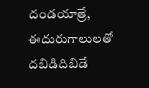దండయాత్రే, ఈదురుగాలులతో దబిడిదిబిడే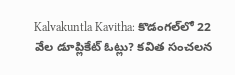Kalvakuntla Kavitha: కొడంగల్‌లో 22 వేల డూప్లికేట్ ఓట్లు? కవిత సంచలన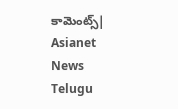కామెంట్స్| Asianet News Telugu